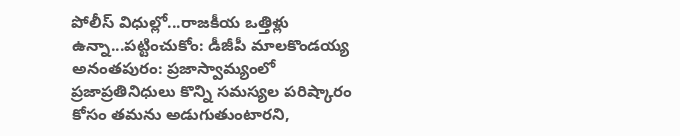పోలీస్ విధుల్లో...రాజకీయ ఒత్తిళ్లు ఉన్నా...పట్టించుకోం: డీజీపీ మాలకొండయ్య
అనంతపురం: ప్రజాస్వామ్యంలో ప్రజాప్రతినిధులు కొన్ని సమస్యల పరిష్కారం కోసం తమను అడుగుతుంటారని,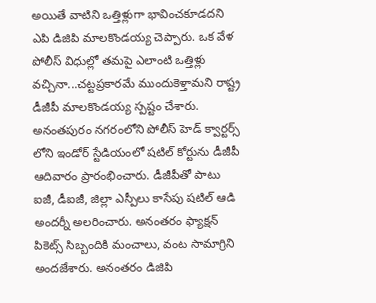అయితే వాటిని ఒత్తిళ్లుగా భావించకూడదని ఎపి డిజిపి మాలకొండయ్య చెప్పారు. ఒక వేళ పోలీస్ విధుల్లో తమపై ఎలాంటి ఒత్తిళ్లు వచ్చినా...చట్టప్రకారమే ముందుకెళ్తామని రాష్ట్ర డీజీపీ మాలకొండయ్య స్పష్టం చేశారు.
అనంతపురం నగరంలోని పోలీస్ హెడ్ క్వార్టర్స్ లోని ఇండోర్ స్టేడియంలో షటిల్ కోర్టును డీజీపీ ఆదివారం ప్రారంభించారు. డీజీపీతో పాటు ఐజీ, డీఐజీ, జిల్లా ఎస్పీలు కాసేపు షటిల్ ఆడి అందర్నీ అలరించారు. అనంతరం ఫ్యాక్షన్ పికెట్స్ సిబ్బందికి మంచాలు, వంట సామాగ్రిని అందజేశారు. అనంతరం డిజిపి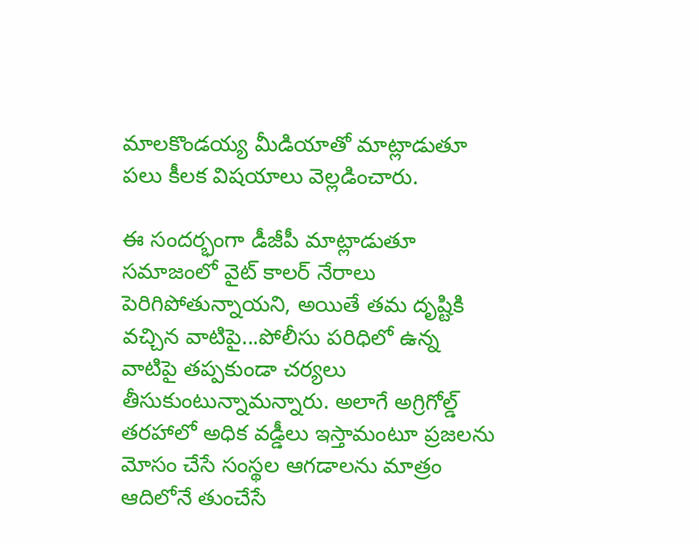మాలకొండయ్య మీడియాతో మాట్లాడుతూ పలు కీలక విషయాలు వెల్లడించారు.

ఈ సందర్భంగా డీజీపీ మాట్లాడుతూ సమాజంలో వైట్ కాలర్ నేరాలు పెరిగిపోతున్నాయని, అయితే తమ దృష్టికి వచ్చిన వాటిపై...పోలీసు పరిధిలో ఉన్న వాటిపై తప్పకుండా చర్యలు తీసుకుంటున్నామన్నారు. అలాగే అగ్రిగోల్డ్ తరహాలో అధిక వడ్డీలు ఇస్తామంటూ ప్రజలను మోసం చేసే సంస్థల ఆగడాలను మాత్రం ఆదిలోనే తుంచేసే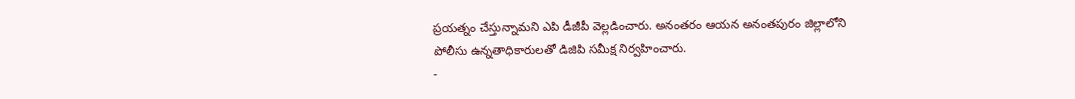ప్రయత్నం చేస్తున్నామని ఎపి డీజీపీ వెల్లడించారు. అనంతరం ఆయన అనంతపురం జిల్లాలోని పోలీసు ఉన్నతాధికారులతో డిజిపి సమీక్ష నిర్వహించారు.
-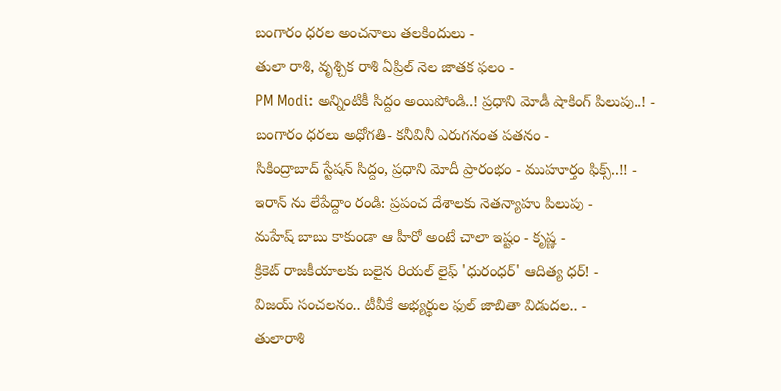బంగారం ధరల అంచనాలు తలకిందులు -
తులా రాశి, వృశ్చిక రాశి ఏప్రిల్ నెల జాతక ఫలం -
PM Modi: అన్నింటికీ సిద్దం అయిపోండి..! ప్రధాని మోడీ షాకింగ్ పిలుపు..! -
బంగారం ధరలు అధోగతి- కనీవినీ ఎరుగనంత పతనం -
సికింద్రాబాద్ స్టేషన్ సిద్దం, ప్రధాని మోదీ ప్రారంభం - ముహూర్తం ఫిక్స్..!! -
ఇరాన్ ను లేపేద్దాం రండి: ప్రపంచ దేశాలకు నెతన్యాహు పిలుపు -
మహేష్ బాబు కాకుండా ఆ హీరో అంటే చాలా ఇష్టం - కృష్ణ -
క్రికెట్ రాజకీయాలకు బలైన రియల్ లైఫ్ 'ధురంధర్' ఆదిత్య ధర్! -
విజయ్ సంచలనం.. టీవీకే అభ్యర్థుల ఫుల్ జాబితా విడుదల.. -
తులారాశి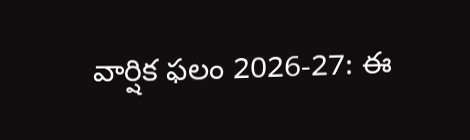వార్షిక ఫలం 2026-27: ఈ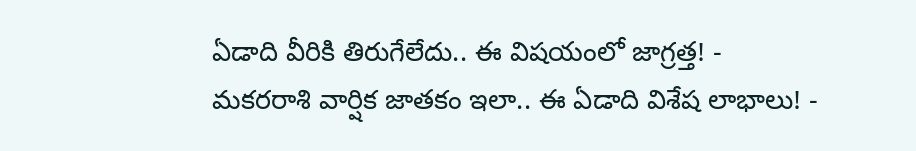ఏడాది వీరికి తిరుగేలేదు.. ఈ విషయంలో జాగ్రత్త! -
మకరరాశి వార్షిక జాతకం ఇలా.. ఈ ఏడాది విశేష లాభాలు! -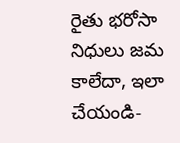రైతు భరోసా నిధులు జమ కాలేదా, ఇలా చేయండి-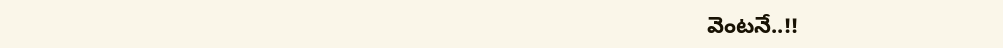వెంటనే..!!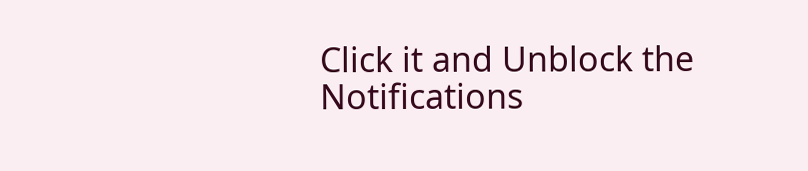Click it and Unblock the Notifications